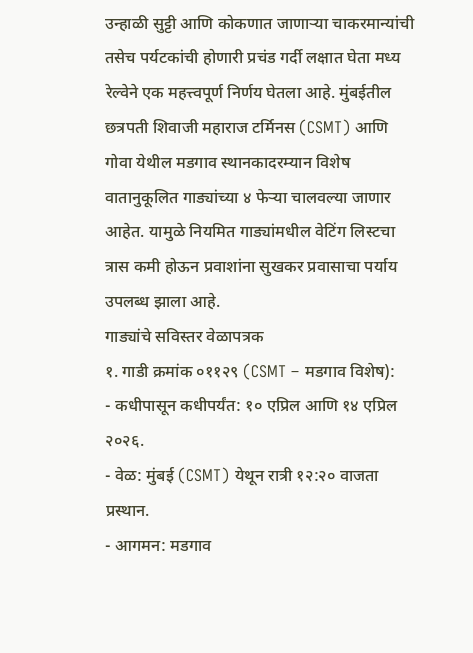उन्हाळी सुट्टी आणि कोकणात जाणाऱ्या चाकरमान्यांची तसेच पर्यटकांची होणारी प्रचंड गर्दी लक्षात घेता मध्य रेल्वेने एक महत्त्वपूर्ण निर्णय घेतला आहे. मुंबईतील छत्रपती शिवाजी महाराज टर्मिनस (CSMT) आणि गोवा येथील मडगाव स्थानकादरम्यान विशेष वातानुकूलित गाड्यांच्या ४ फेऱ्या चालवल्या जाणार आहेत. यामुळे नियमित गाड्यांमधील वेटिंग लिस्टचा त्रास कमी होऊन प्रवाशांना सुखकर प्रवासाचा पर्याय उपलब्ध झाला आहे.
गाड्यांचे सविस्तर वेळापत्रक
१. गाडी क्रमांक ०११२९ (CSMT – मडगाव विशेष):
- कधीपासून कधीपर्यंत: १० एप्रिल आणि १४ एप्रिल २०२६.
- वेळ: मुंबई (CSMT) येथून रात्री १२:२० वाजता प्रस्थान.
- आगमन: मडगाव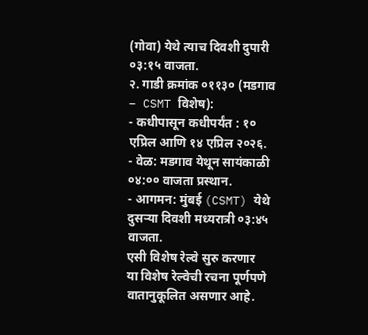(गोवा) येथे त्याच दिवशी दुपारी ०३:१५ वाजता.
२. गाडी क्रमांक ०११३० (मडगाव – CSMT विशेष):
- कधीपासून कधीपर्यंत : १० एप्रिल आणि १४ एप्रिल २०२६.
- वेळ: मडगाव येथून सायंकाळी ०४:०० वाजता प्रस्थान.
- आगमन: मुंबई (CSMT) येथे दुसऱ्या दिवशी मध्यरात्री ०३:४५ वाजता.
एसी विशेष रेल्वे सुरु करणार
या विशेष रेल्वेची रचना पूर्णपणे वातानुकूलित असणार आहे.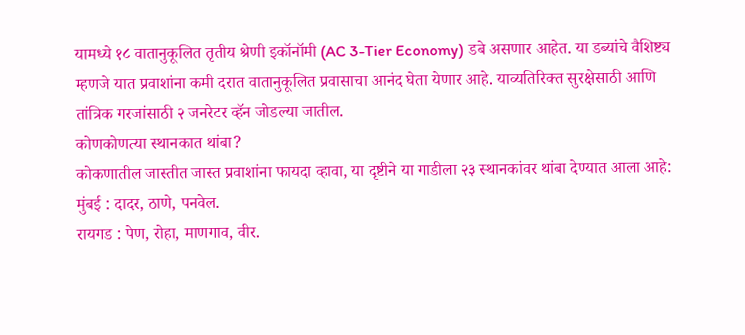यामध्ये १८ वातानुकूलित तृतीय श्रेणी इकॉनॉमी (AC 3-Tier Economy) डबे असणार आहेत. या डब्यांचे वैशिष्ट्य म्हणजे यात प्रवाशांना कमी दरात वातानुकूलित प्रवासाचा आनंद घेता येणार आहे. याव्यतिरिक्त सुरक्षेसाठी आणि तांत्रिक गरजांसाठी २ जनरेटर व्हॅन जोडल्या जातील.
कोणकोणत्या स्थानकात थांबा?
कोकणातील जास्तीत जास्त प्रवाशांना फायदा व्हावा, या दृष्टीने या गाडीला २३ स्थानकांवर थांबा देण्यात आला आहे:
मुंबई : दादर, ठाणे, पनवेल.
रायगड : पेण, रोहा, माणगाव, वीर.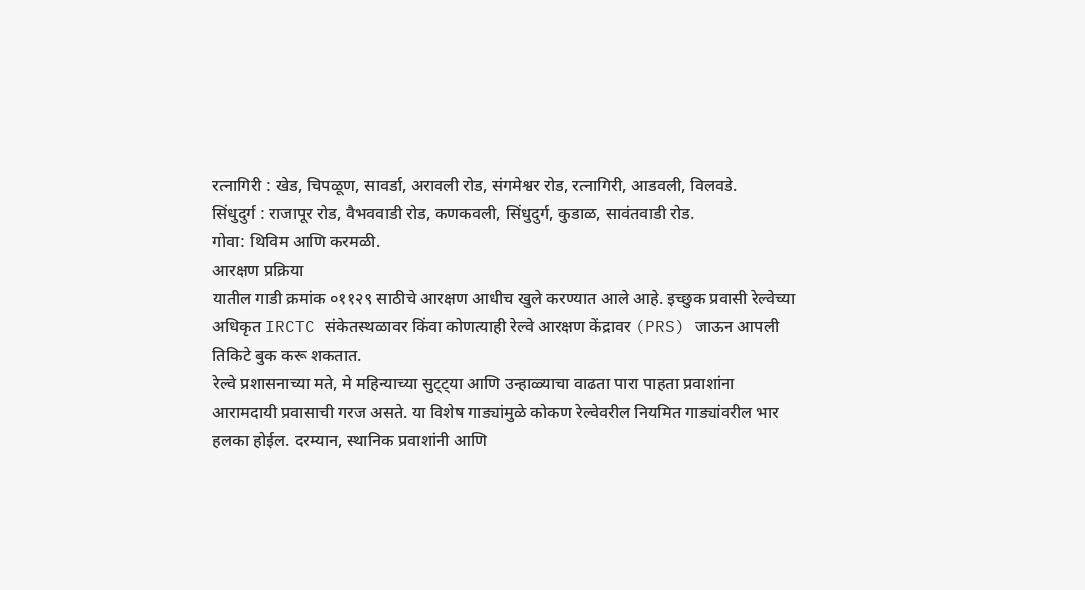रत्नागिरी : खेड, चिपळूण, सावर्डा, अरावली रोड, संगमेश्वर रोड, रत्नागिरी, आडवली, विलवडे.
सिंधुदुर्ग : राजापूर रोड, वैभववाडी रोड, कणकवली, सिंधुदुर्ग, कुडाळ, सावंतवाडी रोड.
गोवा: थिविम आणि करमळी.
आरक्षण प्रक्रिया
यातील गाडी क्रमांक ०११२९ साठीचे आरक्षण आधीच खुले करण्यात आले आहे. इच्छुक प्रवासी रेल्वेच्या अधिकृत IRCTC संकेतस्थळावर किंवा कोणत्याही रेल्वे आरक्षण केंद्रावर (PRS) जाऊन आपली तिकिटे बुक करू शकतात.
रेल्वे प्रशासनाच्या मते, मे महिन्याच्या सुट्ट्या आणि उन्हाळ्याचा वाढता पारा पाहता प्रवाशांना आरामदायी प्रवासाची गरज असते. या विशेष गाड्यांमुळे कोकण रेल्वेवरील नियमित गाड्यांवरील भार हलका होईल. दरम्यान, स्थानिक प्रवाशांनी आणि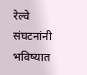रेल्वे संघटनांनी भविष्यात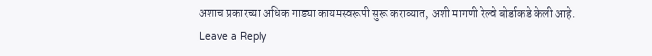अशाच प्रकारच्या अधिक गाड्या कायमस्वरूपी सुरू कराव्यात, अशी मागणी रेल्वे बोर्डाकडे केली आहे.
Leave a Reply